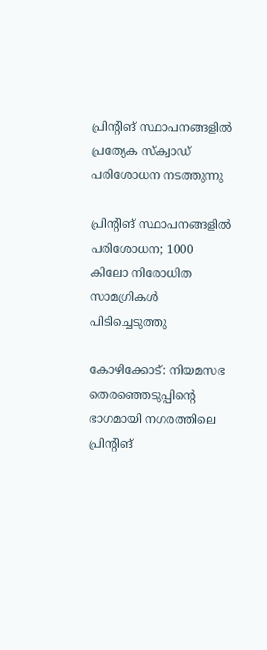പ്രിന്റിങ് സ്ഥാപനങ്ങളില്‍ പ്രത്യേക സ്‌ക്വാഡ് പരിശോധന നടത്തുന്നു

പ്രിന്റിങ് സ്ഥാപനങ്ങളിൽ പരിശോധന; 1000 കിലോ നിരോധിത സാമഗ്രികള്‍ പിടിച്ചെടുത്തു

കോഴിക്കോട്: നിയമസഭ തെരഞ്ഞെടുപ്പിന്റെ ഭാഗമായി നഗരത്തിലെ പ്രിന്റിങ്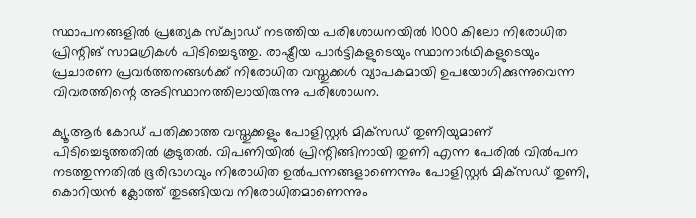സ്ഥാപനങ്ങളില്‍ പ്രത്യേക സ്‌ക്വാഡ് നടത്തിയ പരിശോധനയില്‍ 1000 കിലോ നിരോധിത പ്രിന്റിങ് സാമഗ്രികള്‍ പിടിച്ചെടുത്തു. രാഷ്ട്രീയ പാര്‍ട്ടികളുടെയും സ്ഥാനാര്‍ഥികളുടെയും പ്രചാരണ പ്രവര്‍ത്തനങ്ങള്‍ക്ക് നിരോധിത വസ്തുക്കള്‍ വ്യാപകമായി ഉപയോഗിക്കുന്നുവെന്ന വിവരത്തിന്റെ അടിസ്ഥാനത്തിലായിരുന്നു പരിശോധന.

ക്യൂ.ആര്‍ കോഡ് പതിക്കാത്ത വസ്തുക്കളും പോളിസ്റ്റര്‍ മിക്‌സഡ് തുണിയുമാണ് പിടിച്ചെടുത്തതില്‍ കൂടുതല്‍. വിപണിയില്‍ പ്രിന്റിങ്ങിനായി തുണി എന്ന പേരില്‍ വില്‍പന നടത്തുന്നതില്‍ ഭൂരിഭാഗവും നിരോധിത ഉല്‍പന്നങ്ങളാണെന്നും പോളിസ്റ്റര്‍ മിക്‌സഡ് തുണി, കൊറിയന്‍ ക്ലോത്ത് തുടങ്ങിയവ നിരോധിതമാണെന്നും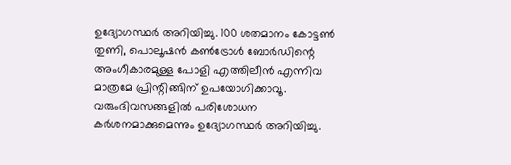ഉദ്യോഗസ്ഥര്‍ അറിയിച്ചു. 100 ശതമാനം കോട്ടണ്‍ തുണി, പൊലൂഷന്‍ കണ്‍ട്രോള്‍ ബോര്‍ഡിന്റെ അംഗീകാരമുള്ള പോളി എത്തിലീന്‍ എന്നിവ മാത്രമേ പ്രിന്റിങ്ങിന് ഉപയോഗിക്കാവൂ. വരുംദിവസങ്ങളില്‍ പരിശോധന കര്‍ശനമാക്കുമെന്നും ഉദ്യോഗസ്ഥര്‍ അറിയിച്ചു.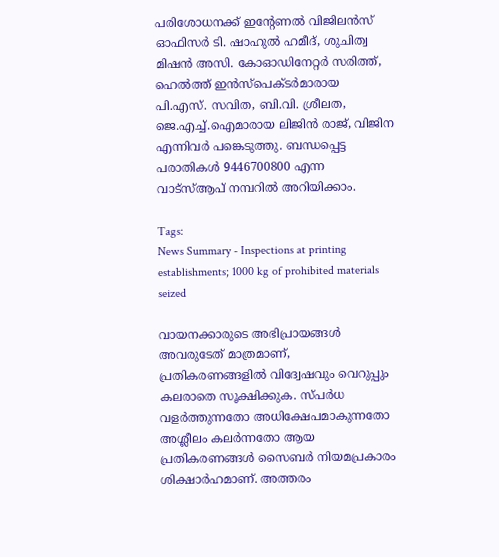പരിശോധനക്ക് ഇന്റേണല്‍ വിജിലന്‍സ് ഓഫിസര്‍ ടി. ഷാഹുല്‍ ഹമീദ്, ശുചിത്വ മിഷന്‍ അസി. കോഓഡിനേറ്റര്‍ സരിത്ത്, ഹെല്‍ത്ത് ഇന്‍സ്‌പെക്ടര്‍മാരായ പി.എസ്. സവിത, ബി.വി. ശ്രീലത, ജെ.എച്ച്.ഐമാരായ ലിജിന്‍ രാജ്, വിജിന എന്നിവര്‍ പങ്കെടുത്തു. ബന്ധപ്പെട്ട പരാതികള്‍ 9446700800 എന്ന വാട്സ്ആപ് നമ്പറില്‍ അറിയിക്കാം.

Tags:
News Summary - Inspections at printing establishments; 1000 kg of prohibited materials seized

വായനക്കാരുടെ അഭിപ്രായങ്ങള്‍ അവരുടേത് മാത്രമാണ്, പ്രതികരണങ്ങളിൽ വിദ്വേഷവും വെറുപ്പും കലരാതെ സൂക്ഷിക്കുക. സ്പർധ വളർത്തുന്നതോ അധിക്ഷേപമാകുന്നതോ അശ്ലീലം കലർന്നതോ ആയ പ്രതികരണങ്ങൾ സൈബർ നിയമപ്രകാരം ശിക്ഷാർഹമാണ്. അത്തരം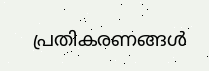പ്രതികരണങ്ങൾ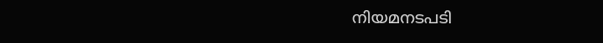നിയമനടപടി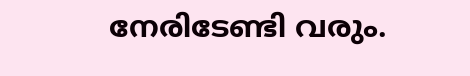നേരിടേണ്ടി വരും.